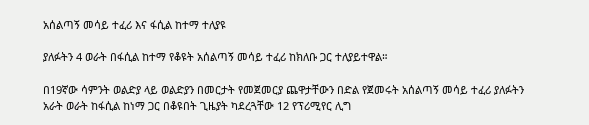አሰልጣኝ መሳይ ተፈሪ እና ፋሲል ከተማ ተለያዩ

ያለፉትን 4 ወራት በፋሲል ከተማ የቆዩት አሰልጣኝ መሳይ ተፈሪ ከክለቡ ጋር ተለያይተዋል።

በ19ኛው ሳምንት ወልድያ ላይ ወልድያን በመርታት የመጀመርያ ጨዋታቸውን በድል የጀመሩት አሰልጣኝ መሳይ ተፈሪ ያለፉትን አራት ወራት ከፋሲል ከነማ ጋር በቆዩበት ጊዜያት ካደረጓቸው 12 የፕሪሚየር ሊግ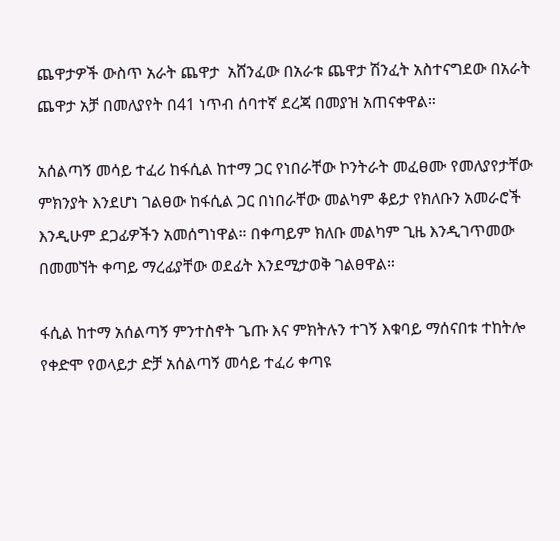ጨዋታዎች ውስጥ አራት ጨዋታ  አሸንፈው በአራቱ ጨዋታ ሽንፈት አስተናግደው በአራት ጨዋታ አቻ በመለያየት በ41 ነጥብ ሰባተኛ ደረጃ በመያዝ አጠናቀዋል።

አሰልጣኝ መሳይ ተፈሪ ከፋሲል ከተማ ጋር የነበራቸው ኮንትራት መፈፀሙ የመለያየታቸው ምክንያት እንደሆነ ገልፀው ከፋሲል ጋር በነበራቸው መልካም ቆይታ የክለቡን አመራሮች እንዲሁም ደጋፊዎችን አመሰግነዋል። በቀጣይም ክለቡ መልካም ጊዜ እንዲገጥመው በመመኘት ቀጣይ ማረፊያቸው ወደፊት እንደሚታወቅ ገልፀዋል።

ፋሲል ከተማ አሰልጣኝ ምንተስኖት ጌጡ እና ምክትሉን ተገኝ እቁባይ ማሰናበቱ ተከትሎ የቀድሞ የወላይታ ድቻ አሰልጣኝ መሳይ ተፈሪ ቀጣዩ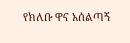የክለቡ ዋና አሰልጣኝ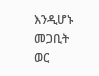እንዲሆኑ መጋቢት ወር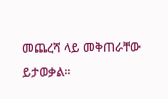መጨረሻ ላይ መቅጠራቸው ይታወቃል።